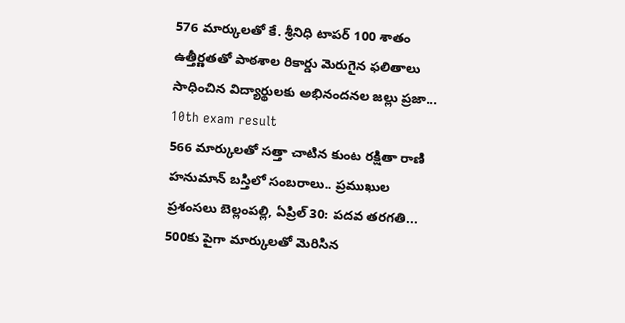576 మార్కులతో కే. శ్రీనిధి టాపర్ 100 శాతం ఉత్తీర్ణతతో పాఠశాల రికార్డు మెరుగైన ఫలితాలు సాధించిన విద్యార్థులకు అభినందనల జల్లు ప్రజా...
10th exam result
566 మార్కులతో సత్తా చాటిన కుంట రక్షితా రాణి హనుమాన్ బస్తిలో సంబరాలు.. ప్రముఖుల ప్రశంసలు బెల్లంపల్లి, ఏప్రిల్ 30: పదవ తరగతి...
500కు పైగా మార్కులతో మెరిసిన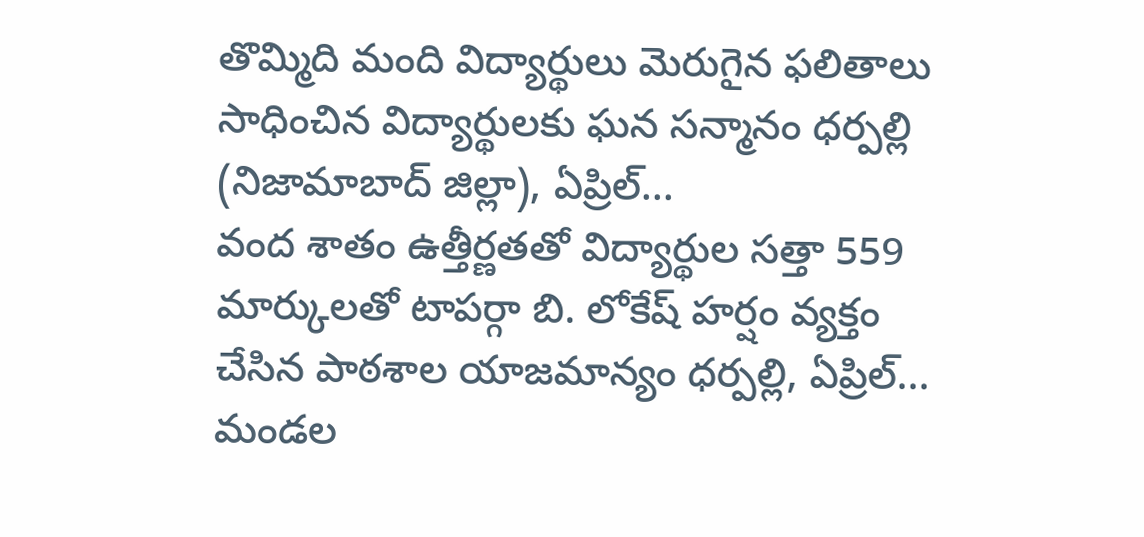తొమ్మిది మంది విద్యార్థులు మెరుగైన ఫలితాలు సాధించిన విద్యార్థులకు ఘన సన్మానం ధర్పల్లి (నిజామాబాద్ జిల్లా), ఏప్రిల్...
వంద శాతం ఉత్తీర్ణతతో విద్యార్థుల సత్తా 559 మార్కులతో టాపర్గా బి. లోకేష్ హర్షం వ్యక్తం చేసిన పాఠశాల యాజమాన్యం ధర్పల్లి, ఏప్రిల్...
మండల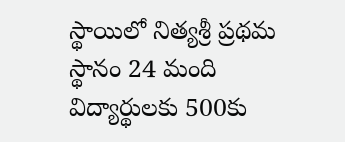స్థాయిలో నిత్యశ్రీ ప్రథమ స్థానం 24 మంది విద్యార్థులకు 500కు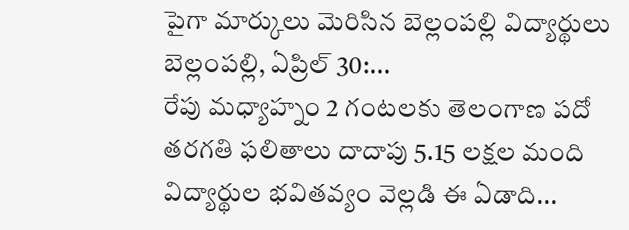పైగా మార్కులు మెరిసిన బెల్లంపల్లి విద్యార్థులు బెల్లంపల్లి, ఏప్రిల్ 30:...
రేపు మధ్యాహ్నం 2 గంటలకు తెలంగాణ పదో తరగతి ఫలితాలు దాదాపు 5.15 లక్షల మంది విద్యార్థుల భవితవ్యం వెల్లడి ఈ ఏడాది...